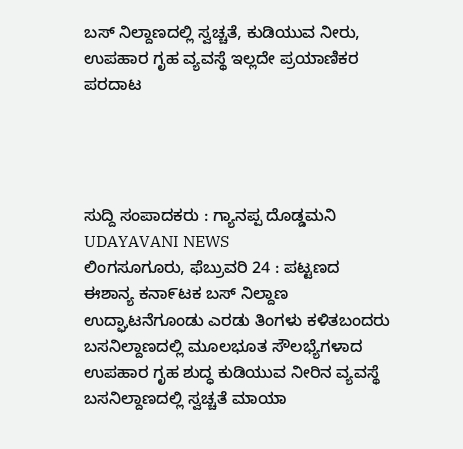ಬಸ್ ನಿಲ್ದಾಣದಲ್ಲಿ ಸ್ವಚ್ಚತೆ, ಕುಡಿಯುವ ನೀರು, ಉಪಹಾರ ಗೃಹ ವ್ಯವಸ್ಥೆ ಇಲ್ಲದೇ ಪ್ರಯಾಣಿಕರ ಪರದಾಟ




ಸುದ್ದಿ ಸಂಪಾದಕರು : ಗ್ಯಾನಪ್ಪ ದೊಡ್ಡಮನಿ
UDAYAVANI NEWS
ಲಿಂಗಸೂಗೂರು, ಫೆಬ್ರುವರಿ 24 : ಪಟ್ಟಣದ ಈಶಾನ್ಯ ಕನಾ೯ಟಕ ಬಸ್ ನಿಲ್ದಾಣ ಉದ್ಘಾಟನೆಗೂಂಡು ಎರಡು ತಿಂಗಳು ಕಳಿತಬಂದರು ಬಸನಿಲ್ದಾಣದಲ್ಲಿ ಮೂಲಭೂತ ಸೌಲಭ್ಯೆಗಳಾದ ಉಪಹಾರ ಗೃಹ ಶುದ್ಧ ಕುಡಿಯುವ ನೀರಿನ ವ್ಯವಸ್ಥೆ ಬಸನಿಲ್ದಾಣದಲ್ಲಿ ಸ್ವಚ್ಚತೆ ಮಾಯಾ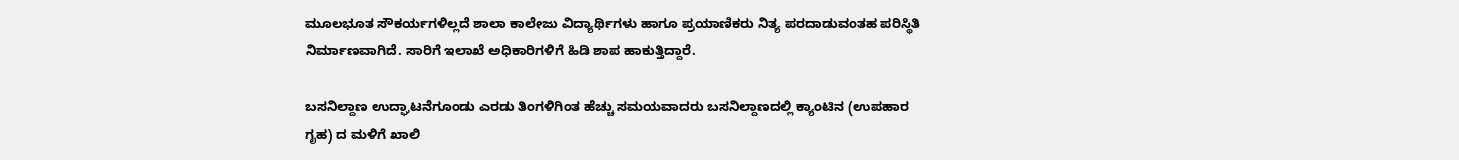ಮೂಲಭೂತ ಸೌಕರ್ಯಗಳಿಲ್ಲದೆ ಶಾಲಾ ಕಾಲೇಜು ವಿದ್ಯಾರ್ಥಿಗಳು ಹಾಗೂ ಪ್ರಯಾಣಿಕರು ನಿತ್ಯ ಪರದಾಡುವಂತಹ ಪರಿಸ್ಥಿತಿ ನಿರ್ಮಾಣವಾಗಿದೆ. ಸಾರಿಗೆ ಇಲಾಖೆ ಅಧಿಕಾರಿಗಳಿಗೆ ಹಿಡಿ ಶಾಪ ಹಾಕುತ್ತಿದ್ದಾರೆ.

ಬಸನಿಲ್ದಾಣ ಉದ್ಘಾಟನೆಗೂಂಡು ಎರಡು ತಿಂಗಳಿಗಿಂತ ಹೆಚ್ಚು ಸಮಯವಾದರು ಬಸನಿಲ್ದಾಣದಲ್ಲಿ ಕ್ಯಾಂಟಿನ (ಉಪಹಾರ ಗೃಹ) ದ ಮಳಿಗೆ ಖಾಲಿ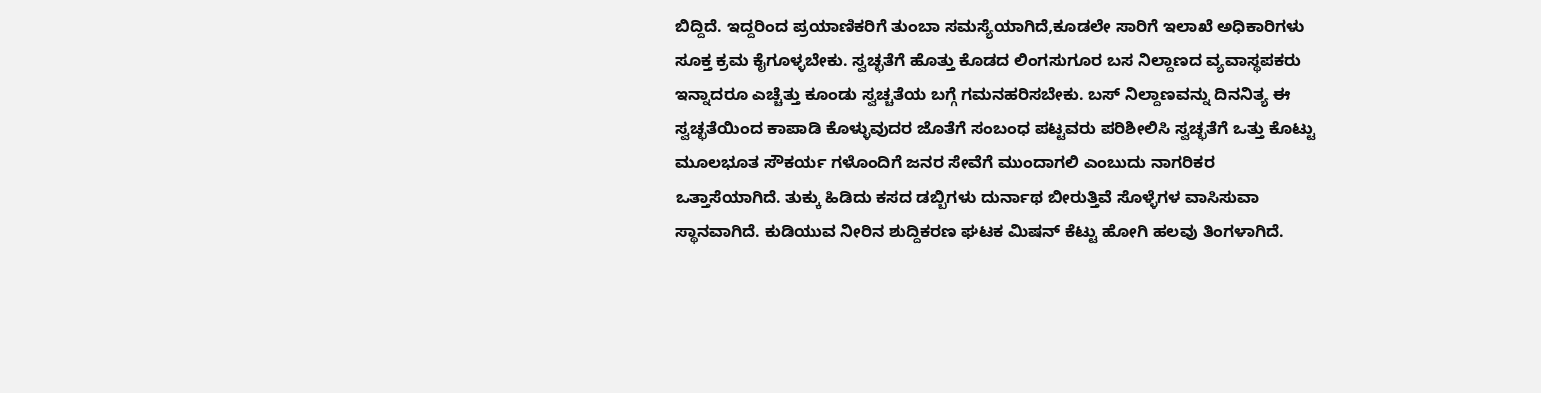ಬಿದ್ದಿದೆ. ಇದ್ದರಿಂದ ಪ್ರಯಾಣಿಕರಿಗೆ ತುಂಬಾ ಸಮಸ್ಯೆಯಾಗಿದೆ,ಕೂಡಲೇ ಸಾರಿಗೆ ಇಲಾಖೆ ಅಧಿಕಾರಿಗಳು ಸೂಕ್ತ ಕ್ರಮ ಕೈಗೂಳ್ಳಬೇಕು. ಸ್ವಚ್ಛತೆಗೆ ಹೊತ್ತು ಕೊಡದ ಲಿಂಗಸುಗೂರ ಬಸ ನಿಲ್ದಾಣದ ವ್ಯವಾಸ್ಥಪಕರು ಇನ್ನಾದರೂ ಎಚ್ಚೆತ್ತು ಕೂಂಡು ಸ್ವಚ್ಚತೆಯ ಬಗ್ಗೆ ಗಮನಹರಿಸಬೇಕು. ಬಸ್ ನಿಲ್ದಾಣವನ್ನು ದಿನನಿತ್ಯ ಈ ಸ್ವಚ್ಛತೆಯಿಂದ ಕಾಪಾಡಿ ಕೊಳ್ಳುವುದರ ಜೊತೆಗೆ ಸಂಬಂಧ ಪಟ್ಟವರು ಪರಿಶೀಲಿಸಿ ಸ್ವಚ್ಛತೆಗೆ ಒತ್ತು ಕೊಟ್ಟು ಮೂಲಭೂತ ಸೌಕರ್ಯ ಗಳೊಂದಿಗೆ ಜನರ ಸೇವೆಗೆ ಮುಂದಾಗಲಿ ಎಂಬುದು ನಾಗರಿಕರ ಒತ್ತಾಸೆಯಾಗಿದೆ. ತುಕ್ಕು ಹಿಡಿದು ಕಸದ ಡಬ್ಬಿಗಳು ದುರ್ನಾಥ ಬೀರುತ್ತಿವೆ ಸೊಳ್ಳೆಗಳ ವಾಸಿಸುವಾ ಸ್ಥಾನವಾಗಿದೆ. ಕುಡಿಯುವ ನೀರಿನ ಶುದ್ದಿಕರಣ ಘಟಕ ಮಿಷನ್ ಕೆಟ್ಟು ಹೋಗಿ ಹಲವು ತಿಂಗಳಾಗಿದೆ.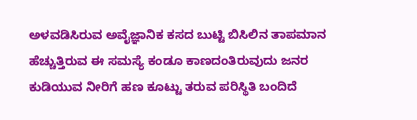ಅಳವಡಿಸಿರುವ ಅವೈಜ್ಞಾನಿಕ ಕಸದ ಬುಟ್ಟಿ ಬಿಸಿಲಿನ ತಾಪಮಾನ ಹೆಚ್ಚುತ್ತಿರುವ ಈ ಸಮಸ್ಯೆ ಕಂಡೂ ಕಾಣದಂತಿರುವುದು ಜನರ ಕುಡಿಯುವ ನೀರಿಗೆ ಹಣ ಕೂಟ್ಟು ತರುವ ಪರಿಸ್ಥಿತಿ ಬಂದಿದೆ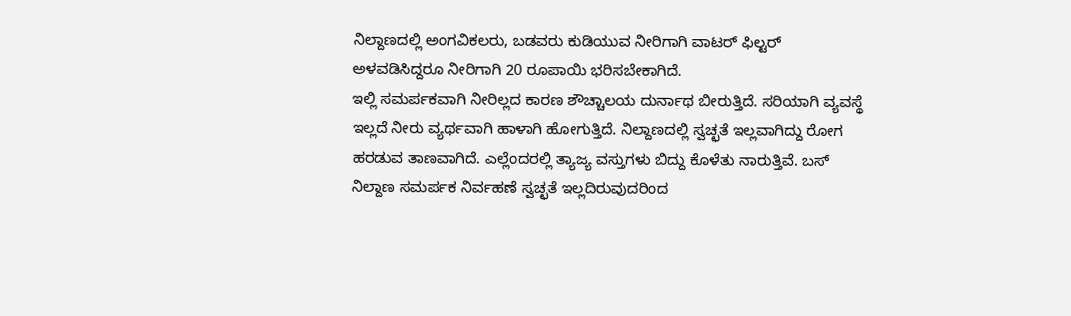ನಿಲ್ದಾಣದಲ್ಲಿ ಅಂಗವಿಕಲರು, ಬಡವರು ಕುಡಿಯುವ ನೀರಿಗಾಗಿ ವಾಟರ್ ಫಿಲ್ಟರ್ ಅಳವಡಿಸಿದ್ದರೂ ನೀರಿಗಾಗಿ 20 ರೂಪಾಯಿ ಭರಿಸಬೇಕಾಗಿದೆ.
ಇಲ್ಲಿ ಸಮರ್ಪಕವಾಗಿ ನೀರಿಲ್ಲದ ಕಾರಣ ಶೌಚ್ಚಾಲಯ ದುರ್ನಾಥ ಬೀರುತ್ತಿದೆ. ಸರಿಯಾಗಿ ವ್ಯವಸ್ಥೆ ಇಲ್ಲದೆ ನೀರು ವ್ಯರ್ಥವಾಗಿ ಹಾಳಾಗಿ ಹೋಗುತ್ತಿದೆ. ನಿಲ್ದಾಣದಲ್ಲಿ ಸ್ವಚ್ಛತೆ ಇಲ್ಲವಾಗಿದ್ದು ರೋಗ ಹರಡುವ ತಾಣವಾಗಿದೆ. ಎಲ್ಲೆಂದರಲ್ಲಿ ತ್ಯಾಜ್ಯ ವಸ್ತುಗಳು ಬಿದ್ದು ಕೊಳೆತು ನಾರುತ್ತಿವೆ. ಬಸ್ ನಿಲ್ದಾಣ ಸಮರ್ಪಕ ನಿರ್ವಹಣೆ ಸ್ವಚ್ಛತೆ ಇಲ್ಲದಿರುವುದರಿಂದ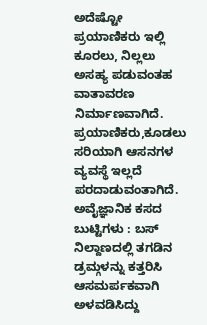ಅದೆಷ್ಟೋ ಪ್ರಯಾಣಿಕರು ಇಲ್ಲಿ ಕೂರಲು, ನಿಲ್ಲಲು ಅಸಹ್ಯ ಪಡುವಂತಹ ವಾತಾವರಣ ನಿರ್ಮಾಣವಾಗಿದೆ.
ಪ್ರಯಾಣಿಕರು,ಕೂಡಲು ಸರಿಯಾಗಿ ಆಸನಗಳ ವ್ಯವಸ್ಥೆ ಇಲ್ಲದೆ ಪರದಾಡುವಂತಾಗಿದೆ.
ಅವೈಜ್ಞಾನಿಕ ಕಸದ ಬುಟ್ಟಿಗಳು : ಬಸ್ ನಿಲ್ದಾಣದಲ್ಲಿ ತಗಡಿನ ಡ್ರಮ್ಗಳನ್ನು ಕತ್ತರಿಸಿ ಆಸಮರ್ಪಕವಾಗಿ ಅಳವಡಿಸಿದ್ದು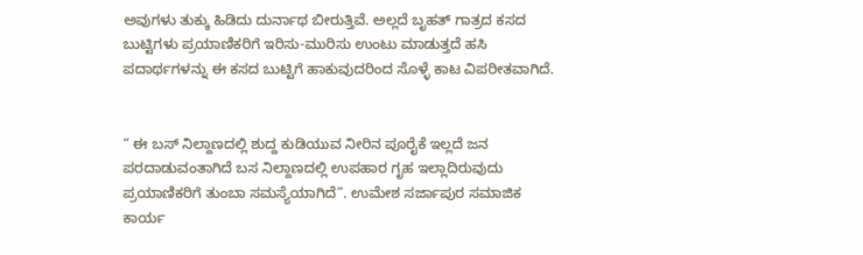ಅವುಗಳು ತುಕ್ಕು ಹಿಡಿದು ದುರ್ನಾಥ ಬೀರುತ್ತಿವೆ. ಅಲ್ಲದೆ ಬೃಹತ್ ಗಾತ್ರದ ಕಸದ ಬುಟ್ಟಿಗಳು ಪ್ರಯಾಣಿಕರಿಗೆ ಇರಿಸು-ಮುರಿಸು ಉಂಟು ಮಾಡುತ್ತದೆ ಹಸಿ ಪದಾರ್ಥಗಳನ್ನು ಈ ಕಸದ ಬುಟ್ಟಿಗೆ ಹಾಕುವುದರಿಂದ ಸೊಳ್ಳೆ ಕಾಟ ವಿಪರೀತವಾಗಿದೆ.


“ ಈ ಬಸ್ ನಿಲ್ದಾಣದಲ್ಲಿ ಶುದ್ದ ಕುಡಿಯುವ ನೀರಿನ ಪೂರೈಕೆ ಇಲ್ಲದೆ ಜನ ಪರದಾಡುವಂತಾಗಿದೆ ಬಸ ನಿಲ್ದಾಣದಲ್ಲಿ ಉಪಹಾರ ಗೃಹ ಇಲ್ಲಾದಿರುವುದು ಪ್ರಯಾಣಿಕರಿಗೆ ತುಂಬಾ ಸಮಸ್ಯೆಯಾಗಿದೆ”. ಉಮೇಶ ಸರ್ಜಾಪುರ ಸಮಾಜಿಕ ಕಾರ್ಯ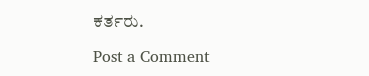ಕರ್ತರು.

Post a Comment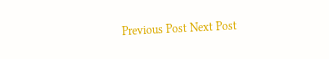Previous Post Next Post